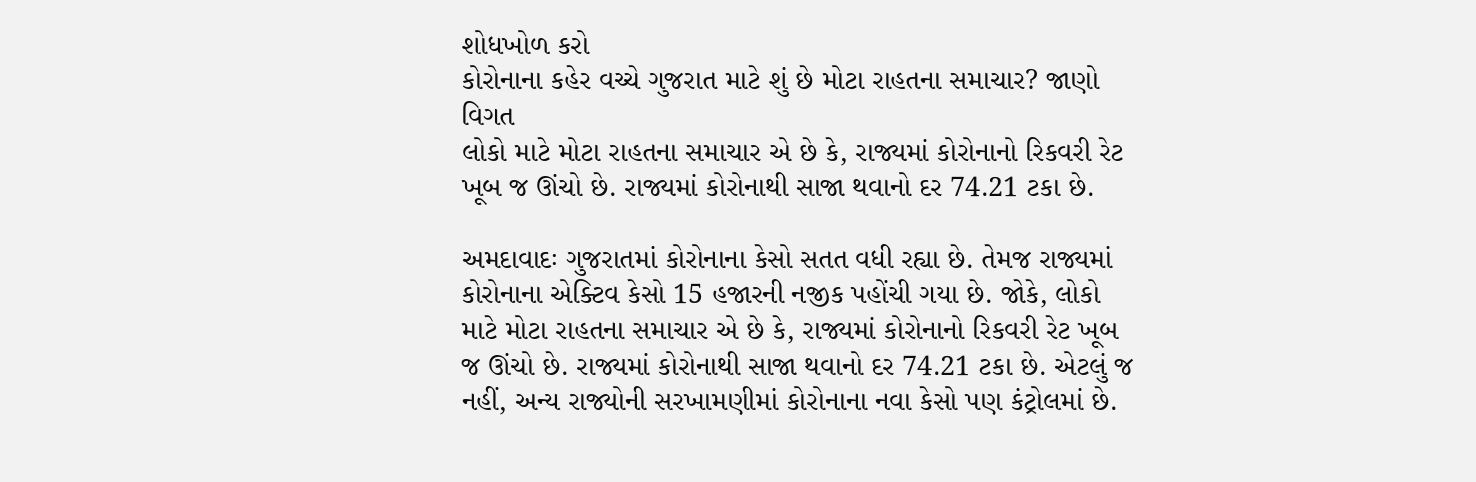શોધખોળ કરો
કોરોનાના કહેર વચ્ચે ગુજરાત માટે શું છે મોટા રાહતના સમાચાર? જાણો વિગત
લોકો માટે મોટા રાહતના સમાચાર એ છે કે, રાજ્યમાં કોરોનાનો રિકવરી રેટ ખૂબ જ ઊંચો છે. રાજ્યમાં કોરોનાથી સાજા થવાનો દર 74.21 ટકા છે.

અમદાવાદઃ ગુજરાતમાં કોરોનાના કેસો સતત વધી રહ્યા છે. તેમજ રાજ્યમાં કોરોનાના એક્ટિવ કેસો 15 હજારની નજીક પહોંચી ગયા છે. જોકે, લોકો માટે મોટા રાહતના સમાચાર એ છે કે, રાજ્યમાં કોરોનાનો રિકવરી રેટ ખૂબ જ ઊંચો છે. રાજ્યમાં કોરોનાથી સાજા થવાનો દર 74.21 ટકા છે. એટલું જ નહીં, અન્ય રાજ્યોની સરખામણીમાં કોરોનાના નવા કેસો પણ કંટ્રોલમાં છે.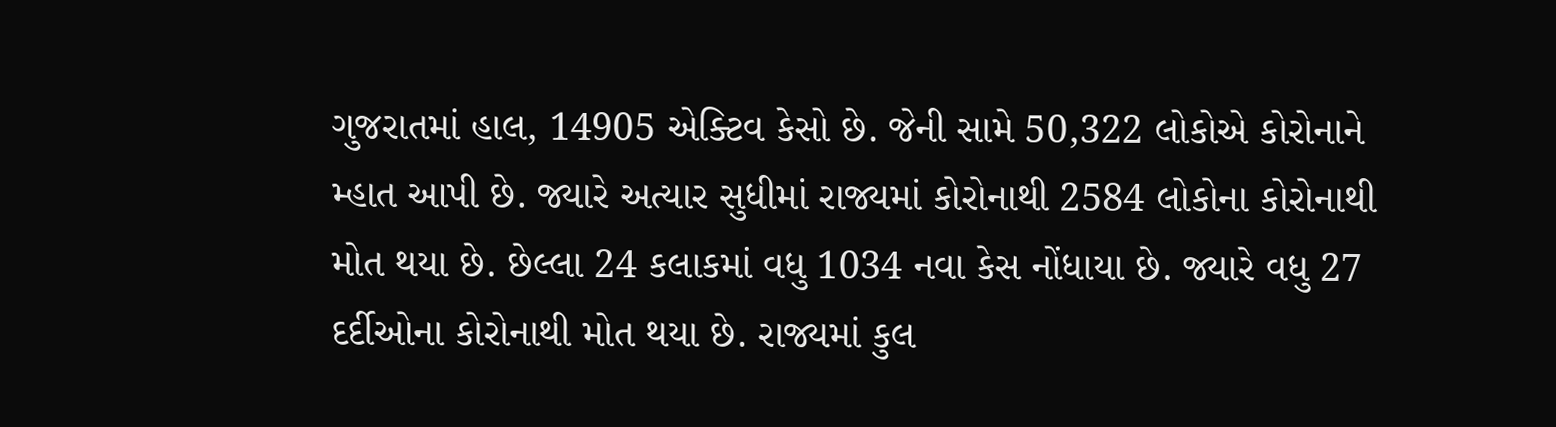ગુજરાતમાં હાલ, 14905 એક્ટિવ કેસો છે. જેની સામે 50,322 લોકોએ કોરોનાને મ્હાત આપી છે. જ્યારે અત્યાર સુધીમાં રાજ્યમાં કોરોનાથી 2584 લોકોના કોરોનાથી મોત થયા છે. છેલ્લા 24 કલાકમાં વધુ 1034 નવા કેસ નોંધાયા છે. જ્યારે વધુ 27 દર્દીઓના કોરોનાથી મોત થયા છે. રાજ્યમાં કુલ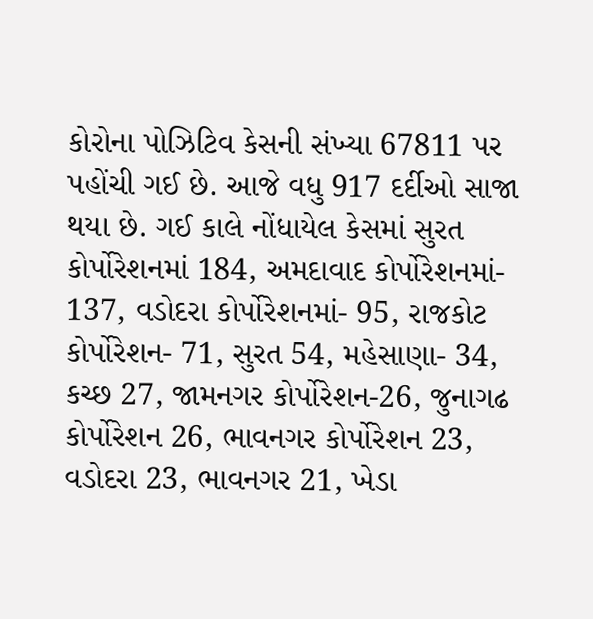કોરોના પોઝિટિવ કેસની સંખ્યા 67811 પર પહોંચી ગઈ છે. આજે વધુ 917 દર્દીઓ સાજા થયા છે. ગઈ કાલે નોંધાયેલ કેસમાં સુરત કોર્પોરેશનમાં 184, અમદાવાદ કોર્પોરેશનમાં- 137, વડોદરા કોર્પોરેશનમાં- 95, રાજકોટ કોર્પોરેશન- 71, સુરત 54, મહેસાણા- 34, કચ્છ 27, જામનગર કોર્પોરેશન-26, જુનાગઢ કોર્પોરેશન 26, ભાવનગર કોર્પોરેશન 23, વડોદરા 23, ભાવનગર 21, ખેડા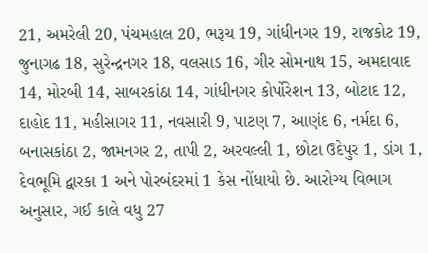21, અમરેલી 20, પંચમહાલ 20, ભરૂચ 19, ગાંધીનગર 19, રાજકોટ 19, જુનાગઢ 18, સુરેન્દ્રનગર 18, વલસાડ 16, ગીર સોમનાથ 15, અમદાવાદ 14, મોરબી 14, સાબરકાંઠા 14, ગાંધીનગર કોર્પોરેશન 13, બોટાદ 12, દાહોદ 11, મહીસાગર 11, નવસારી 9, પાટણ 7, આણંદ 6, નર્મદા 6, બનાસકાંઠા 2, જામનગર 2, તાપી 2, અરવલ્લી 1, છોટા ઉદેપુર 1, ડાંગ 1, દેવભૂમિ દ્વારકા 1 અને પોરબંદરમાં 1 કેસ નોંધાયો છે. આરોગ્ય વિભાગ અનુસાર, ગઈ કાલે વધુ 27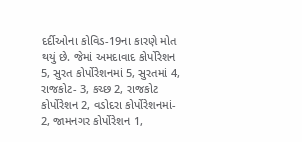દર્દીઓના કોવિડ-19ના કારણે મોત થયું છે. જેમાં અમદાવાદ કોર્પોરેશન 5, સુરત કોર્પોરેશનમાં 5, સુરતમાં 4, રાજકોટ- 3, કચ્છ 2, રાજકોટ કોર્પોરેશન 2, વડોદરા કોર્પોરેશનમાં- 2, જામનગર કોર્પોરેશન 1,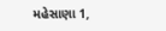મહેસાણા 1,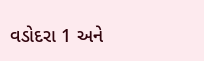વડોદરા 1 અને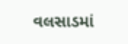વલસાડમાં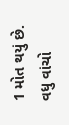1 મોત થયું છે.
વધુ વાંચો